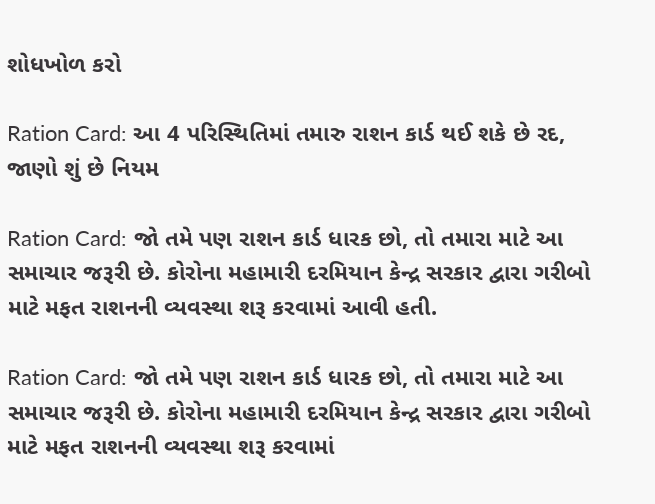શોધખોળ કરો

Ration Card: આ 4 પરિસ્થિતિમાં તમારુ રાશન કાર્ડ થઈ શકે છે રદ, જાણો શું છે નિયમ

Ration Card: જો તમે પણ રાશન કાર્ડ ધારક છો, તો તમારા માટે આ સમાચાર જરૂરી છે. કોરોના મહામારી દરમિયાન કેન્દ્ર સરકાર દ્વારા ગરીબો માટે મફત રાશનની વ્યવસ્થા શરૂ કરવામાં આવી હતી.

Ration Card: જો તમે પણ રાશન કાર્ડ ધારક છો, તો તમારા માટે આ સમાચાર જરૂરી છે. કોરોના મહામારી દરમિયાન કેન્દ્ર સરકાર દ્વારા ગરીબો માટે મફત રાશનની વ્યવસ્થા શરૂ કરવામાં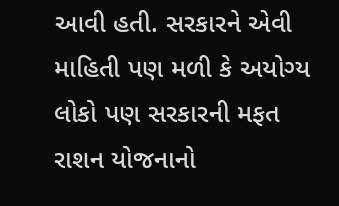આવી હતી. સરકારને એવી માહિતી પણ મળી કે અયોગ્ય લોકો પણ સરકારની મફત રાશન યોજનાનો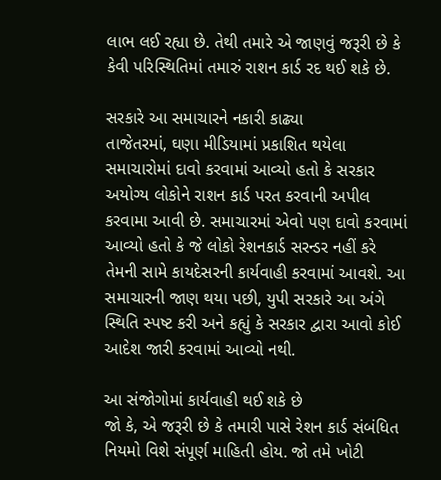લાભ લઈ રહ્યા છે. તેથી તમારે એ જાણવું જરૂરી છે કે કેવી પરિસ્થિતિમાં તમારું રાશન કાર્ડ રદ થઈ શકે છે.

સરકારે આ સમાચારને નકારી કાઢ્યા
તાજેતરમાં, ઘણા મીડિયામાં પ્રકાશિત થયેલા સમાચારોમાં દાવો કરવામાં આવ્યો હતો કે સરકાર અયોગ્ય લોકોને રાશન કાર્ડ પરત કરવાની અપીલ કરવામા આવી છે. સમાચારમાં એવો પણ દાવો કરવામાં આવ્યો હતો કે જે લોકો રેશનકાર્ડ સરન્ડર નહીં કરે તેમની સામે કાયદેસરની કાર્યવાહી કરવામાં આવશે. આ સમાચારની જાણ થયા પછી, યુપી સરકારે આ અંગે સ્થિતિ સ્પષ્ટ કરી અને કહ્યું કે સરકાર દ્વારા આવો કોઈ આદેશ જારી કરવામાં આવ્યો નથી.

આ સંજોગોમાં કાર્યવાહી થઈ શકે છે
જો કે, એ જરૂરી છે કે તમારી પાસે રેશન કાર્ડ સંબંધિત નિયમો વિશે સંપૂર્ણ માહિતી હોય. જો તમે ખોટી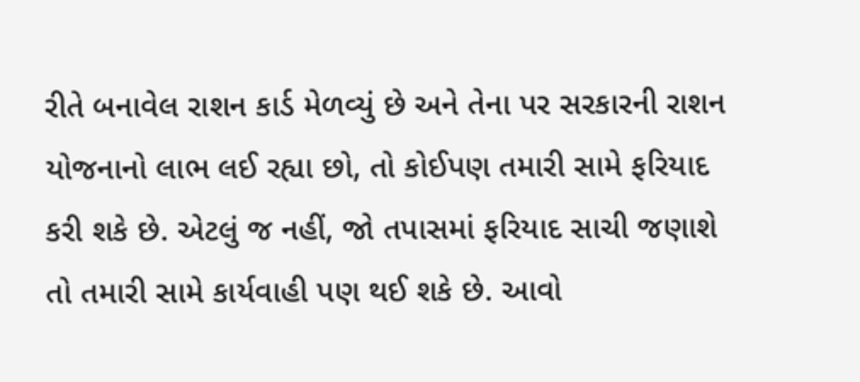રીતે બનાવેલ રાશન કાર્ડ મેળવ્યું છે અને તેના પર સરકારની રાશન યોજનાનો લાભ લઈ રહ્યા છો, તો કોઈપણ તમારી સામે ફરિયાદ કરી શકે છે. એટલું જ નહીં, જો તપાસમાં ફરિયાદ સાચી જણાશે તો તમારી સામે કાર્યવાહી પણ થઈ શકે છે. આવો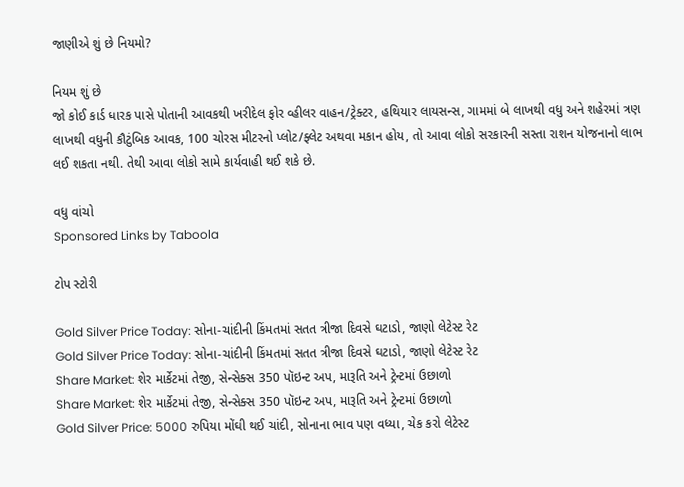જાણીએ શું છે નિયમો?

નિયમ શું છે
જો કોઈ કાર્ડ ધારક પાસે પોતાની આવકથી ખરીદેલ ફોર વ્હીલર વાહન/ટ્રેક્ટર, હથિયાર લાયસન્સ, ગામમાં બે લાખથી વધુ અને શહેરમાં ત્રણ લાખથી વધુની કૌટુંબિક આવક, 100 ચોરસ મીટરનો પ્લોટ/ફ્લેટ અથવા મકાન હોય, તો આવા લોકો સરકારની સસ્તા રાશન યોજનાનો લાભ લઈ શકતા નથી. તેથી આવા લોકો સામે કાર્યવાહી થઈ શકે છે.

વધુ વાંચો
Sponsored Links by Taboola

ટોપ સ્ટોરી

Gold Silver Price Today: સોના-ચાંદીની કિંમતમાં સતત ત્રીજા દિવસે ઘટાડો, જાણો લેટેસ્ટ રેટ
Gold Silver Price Today: સોના-ચાંદીની કિંમતમાં સતત ત્રીજા દિવસે ઘટાડો, જાણો લેટેસ્ટ રેટ
Share Market: શેર માર્કેટમાં તેજી, સેન્સેક્સ 350 પૉઇન્ટ અપ, મારૂતિ અને ટ્રેન્ટમાં ઉછાળો
Share Market: શેર માર્કેટમાં તેજી, સેન્સેક્સ 350 પૉઇન્ટ અપ, મારૂતિ અને ટ્રેન્ટમાં ઉછાળો
Gold Silver Price: 5000 રુપિયા મોંઘી થઈ ચાંદી, સોનાના ભાવ પણ વધ્યા, ચેક કરો લેટેસ્ટ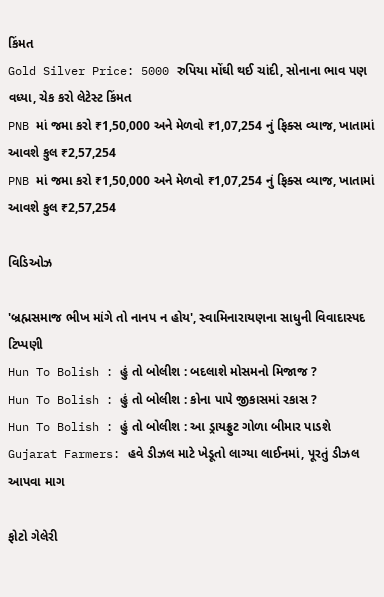કિંમત
Gold Silver Price: 5000 રુપિયા મોંઘી થઈ ચાંદી, સોનાના ભાવ પણ વધ્યા, ચેક કરો લેટેસ્ટ કિંમત
PNB માં જમા કરો ₹1,50,000 અને મેળવો ₹1,07,254 નું ફિક્સ વ્યાજ, ખાતામાં આવશે કુલ ₹2,57,254
PNB માં જમા કરો ₹1,50,000 અને મેળવો ₹1,07,254 નું ફિક્સ વ્યાજ, ખાતામાં આવશે કુલ ₹2,57,254

વિડિઓઝ

'બ્રહ્મસમાજ ભીખ માંગે તો નાનપ ન હોય', સ્વામિનારાયણના સાધુની વિવાદાસ્પદ ટિપ્પણી
Hun To Bolish : હું તો બોલીશ : બદલાશે મોસમનો મિજાજ ?
Hun To Bolish : હું તો બોલીશ : કોના પાપે જીકાસમાં રકાસ ?
Hun To Bolish : હું તો બોલીશ : આ ડ્રાયફ્રુટ ગોળા બીમાર પાડશે
Gujarat Farmers: હવે ડીઝલ માટે ખેડૂતો લાગ્યા લાઈનમાં, પૂરતું ડીઝલ આપવા માગ

ફોટો ગેલેરી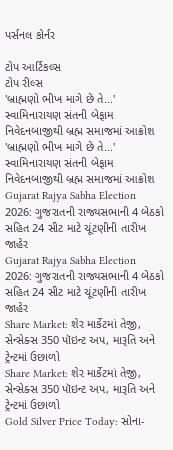પર્સનલ કોર્નર

ટોપ આર્ટિકલ્સ
ટોપ રીલ્સ
'બ્રાહ્મણો ભીખ માગે છે તે...' સ્વામિનારાયણ સંતની બેફામ નિવેદનબાજીથી બ્રહ્મ સમાજમાં આક્રોશ
'બ્રાહ્મણો ભીખ માગે છે તે...' સ્વામિનારાયણ સંતની બેફામ નિવેદનબાજીથી બ્રહ્મ સમાજમાં આક્રોશ
Gujarat Rajya Sabha Election 2026: ગુજરાતની રાજ્યસભાની 4 બેઠકો સહિત 24 સીટ માટે ચૂંટણીની તારીખ જાહેર
Gujarat Rajya Sabha Election 2026: ગુજરાતની રાજ્યસભાની 4 બેઠકો સહિત 24 સીટ માટે ચૂંટણીની તારીખ જાહેર
Share Market: શેર માર્કેટમાં તેજી, સેન્સેક્સ 350 પૉઇન્ટ અપ, મારૂતિ અને ટ્રેન્ટમાં ઉછાળો
Share Market: શેર માર્કેટમાં તેજી, સેન્સેક્સ 350 પૉઇન્ટ અપ, મારૂતિ અને ટ્રેન્ટમાં ઉછાળો
Gold Silver Price Today: સોના-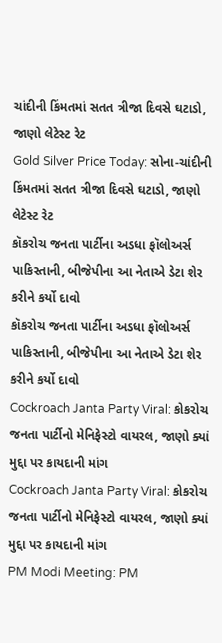ચાંદીની કિંમતમાં સતત ત્રીજા દિવસે ઘટાડો, જાણો લેટેસ્ટ રેટ
Gold Silver Price Today: સોના-ચાંદીની કિંમતમાં સતત ત્રીજા દિવસે ઘટાડો, જાણો લેટેસ્ટ રેટ
કૉકરોચ જનતા પાર્ટીના અડધા ફૉલોઅર્સ પાકિસ્તાની, બીજેપીના આ નેતાએ ડેટા શેર કરીને કર્યો દાવો
કૉકરોચ જનતા પાર્ટીના અડધા ફૉલોઅર્સ પાકિસ્તાની, બીજેપીના આ નેતાએ ડેટા શેર કરીને કર્યો દાવો
Cockroach Janta Party Viral: કોકરોચ જનતા પાર્ટીનો મેનિફેસ્ટો વાયરલ, જાણો ક્યાં મુદ્દા પર કાયદાની માંગ
Cockroach Janta Party Viral: કોકરોચ જનતા પાર્ટીનો મેનિફેસ્ટો વાયરલ, જાણો ક્યાં મુદ્દા પર કાયદાની માંગ
PM Modi Meeting: PM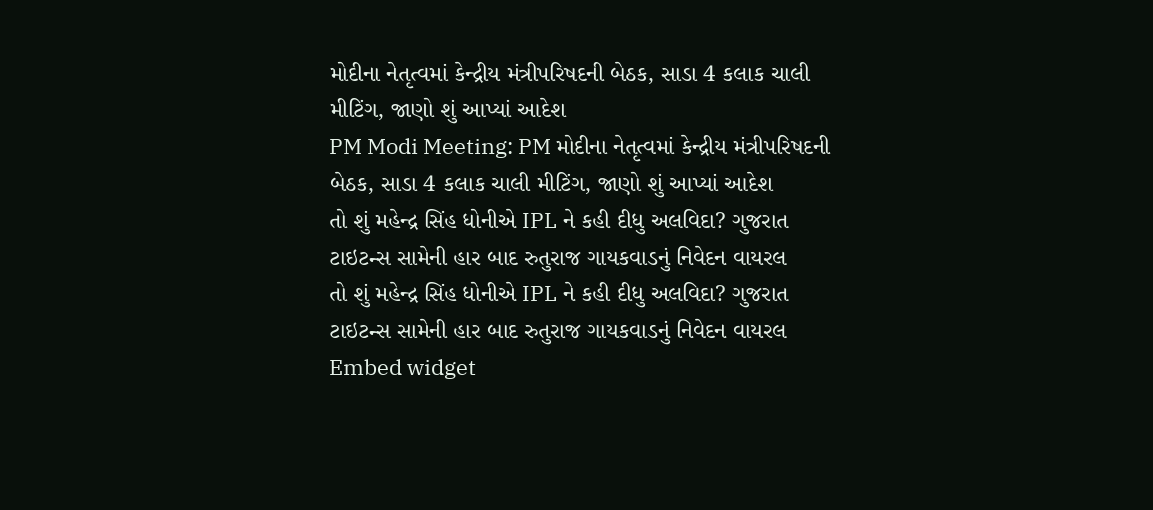મોદીના નેતૃત્વમાં કેન્દ્રીય મંત્રીપરિષદની બેઠક, સાડા 4 કલાક ચાલી મીટિંગ, જાણો શું આપ્યાં આદેશ
PM Modi Meeting: PM મોદીના નેતૃત્વમાં કેન્દ્રીય મંત્રીપરિષદની બેઠક, સાડા 4 કલાક ચાલી મીટિંગ, જાણો શું આપ્યાં આદેશ
તો શું મહેન્દ્ર સિંહ ધોનીએ IPL ને કહી દીધુ અલવિદા? ગુજરાત ટાઇટન્સ સામેની હાર બાદ રુતુરાજ ગાયકવાડનું નિવેદન વાયરલ
તો શું મહેન્દ્ર સિંહ ધોનીએ IPL ને કહી દીધુ અલવિદા? ગુજરાત ટાઇટન્સ સામેની હાર બાદ રુતુરાજ ગાયકવાડનું નિવેદન વાયરલ
Embed widget